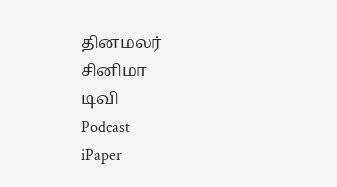தினமலர்
சினிமா
டிவி
Podcast
iPaper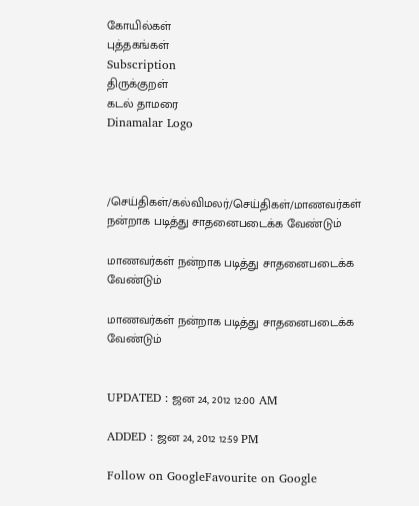கோயில்கள்
புத்தகங்கள்
Subscription
திருக்குறள்
கடல் தாமரை
Dinamalar Logo



/செய்திகள்/கல்விமலர்/செய்திகள்/மாணவர்கள் நன்றாக படித்து சாதனைபடைக்க வேண்டும்

மாணவர்கள் நன்றாக படித்து சாதனைபடைக்க வேண்டும்

மாணவர்கள் நன்றாக படித்து சாதனைபடைக்க வேண்டும்


UPDATED : ஜன 24, 2012 12:00 AM

ADDED : ஜன 24, 2012 12:59 PM

Follow on GoogleFavourite on Google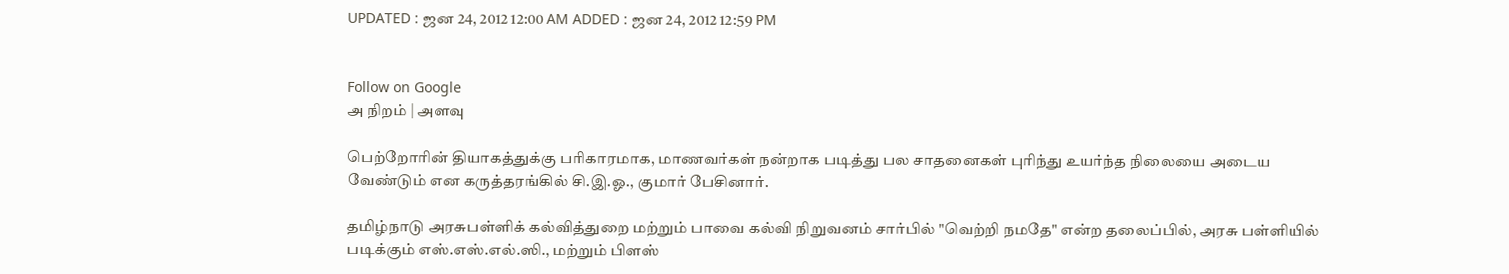UPDATED : ஜன 24, 2012 12:00 AM ADDED : ஜன 24, 2012 12:59 PM


Follow on Google
அ நிறம் | அளவு

பெற்றோரின் தியாகத்துக்கு பரிகாரமாக, மாணவர்கள் நன்றாக படித்து பல சாதனைகள் புரிந்து உயர்ந்த நிலையை அடைய வேண்டும் என கருத்தரங்கில் சி.இ.ஓ., குமார் பேசினார்.

தமிழ்நாடு அரசுபள்ளிக் கல்வித்துறை மற்றும் பாவை கல்வி நிறுவனம் சார்பில் "வெற்றி நமதே" என்ற தலைப்பில், அரசு பள்ளியில் படிக்கும் எஸ்.எஸ்.எல்.ஸி., மற்றும் பிளஸ்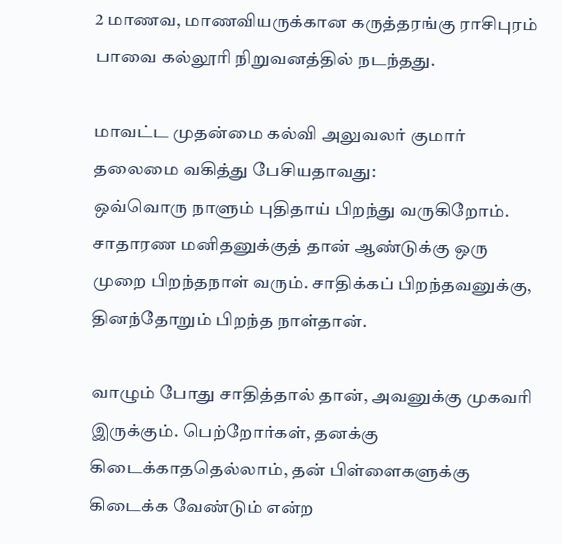2 மாணவ, மாணவியருக்கான கருத்தரங்கு ராசிபுரம் பாவை கல்லூரி நிறுவனத்தில் நடந்தது.

மாவட்ட முதன்மை கல்வி அலுவலர் குமார் தலைமை வகித்து பேசியதாவது:
ஒவ்வொரு நாளும் புதிதாய் பிறந்து வருகிறோம். சாதாரண மனிதனுக்குத் தான் ஆண்டுக்கு ஒரு முறை பிறந்தநாள் வரும். சாதிக்கப் பிறந்தவனுக்கு, தினந்தோறும் பிறந்த நாள்தான்.

வாழும் போது சாதித்தால் தான், அவனுக்கு முகவரி இருக்கும். பெற்றோர்கள், தனக்கு கிடைக்காததெல்லாம், தன் பிள்ளைகளுக்கு கிடைக்க வேண்டும் என்ற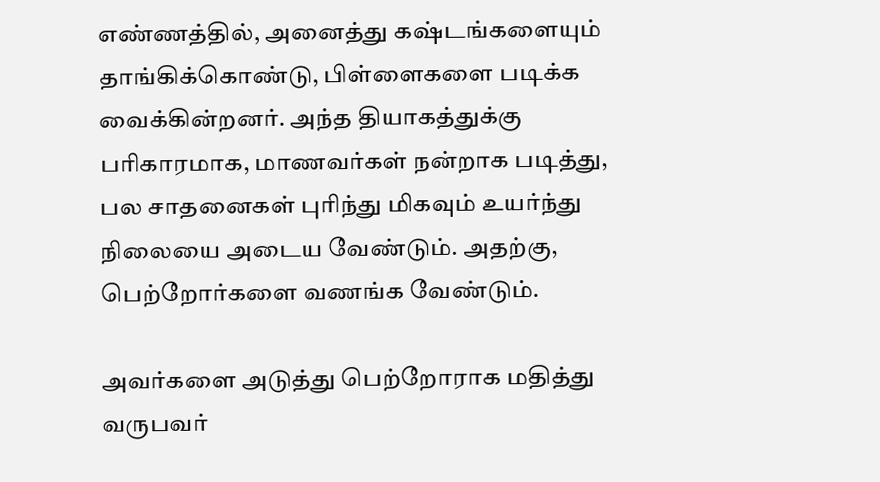எண்ணத்தில், அனைத்து கஷ்டங்களையும் தாங்கிக்கொண்டு, பிள்ளைகளை படிக்க வைக்கின்றனர். அந்த தியாகத்துக்கு பரிகாரமாக, மாணவர்கள் நன்றாக படித்து, பல சாதனைகள் புரிந்து மிகவும் உயர்ந்து நிலையை அடைய வேண்டும். அதற்கு, பெற்றோர்களை வணங்க வேண்டும்.

அவர்களை அடுத்து பெற்றோராக மதித்து வருபவர்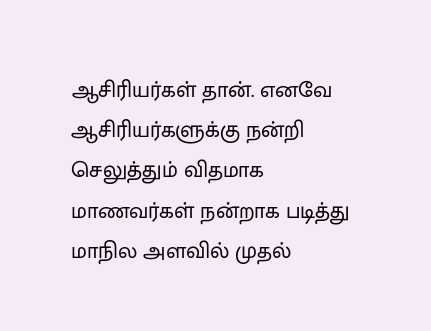ஆசிரியர்கள் தான். எனவே ஆசிரியர்களுக்கு நன்றி செலுத்தும் விதமாக மாணவர்கள் நன்றாக படித்து மாநில அளவில் முதல்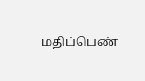மதிப்பெண்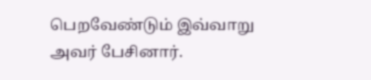பெறவேண்டும் இவ்வாறு அவர் பேசினார்.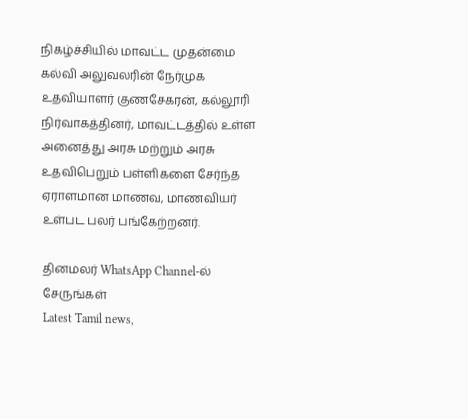நிகழ்ச்சியில் மாவட்ட முதன்மை கல்வி அலுவலரின் நேர்முக உதவியாளர் குணசேகரன், கல்லூரி நிர்வாகத்தினர், மாவட்டத்தில் உள்ள அனைத்து அரசு மற்றும் அரசு உதவிபெறும் பள்ளிகளை சேர்ந்த ஏராளமான மாணவ, மாணவியர் உள்பட பலர் பங்கேற்றனர்.

தினமலர் WhatsApp Channel-ல் சேருங்கள்
Latest Tamil news,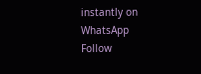instantly on WhatsApp
Follow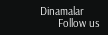Dinamalar
      Follow us